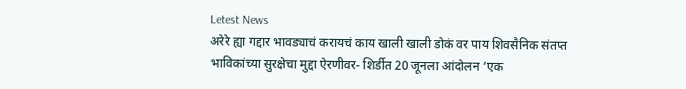Letest News
अरेरे ह्या गद्दार भावड्याचं करायचं काय खाली खाली डोकं वर पाय शिवसैनिक संतप्त  भाविकांच्या सुरक्षेचा मुद्दा ऐरणीवर- शिर्डीत 20 जूनला आंदोलन ‘एक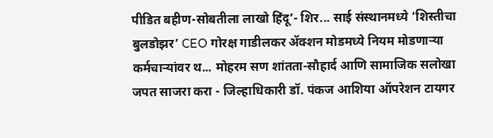पीडित बहीण-सोबतीला लाखो हिंदू’- शिर... साई संस्थानमध्ये ‘शिस्तीचा बुलडोझर’ CEO गोरक्ष गाडीलकर ॲक्शन मोडमध्ये नियम मोडणाऱ्या कर्मचाऱ्यांवर थ... मोहरम सण शांतता-सौहार्द आणि सामाजिक सलोखा जपत साजरा करा - जिल्हाधिकारी डॉ. पंकज आशिया ऑपरेशन टायगर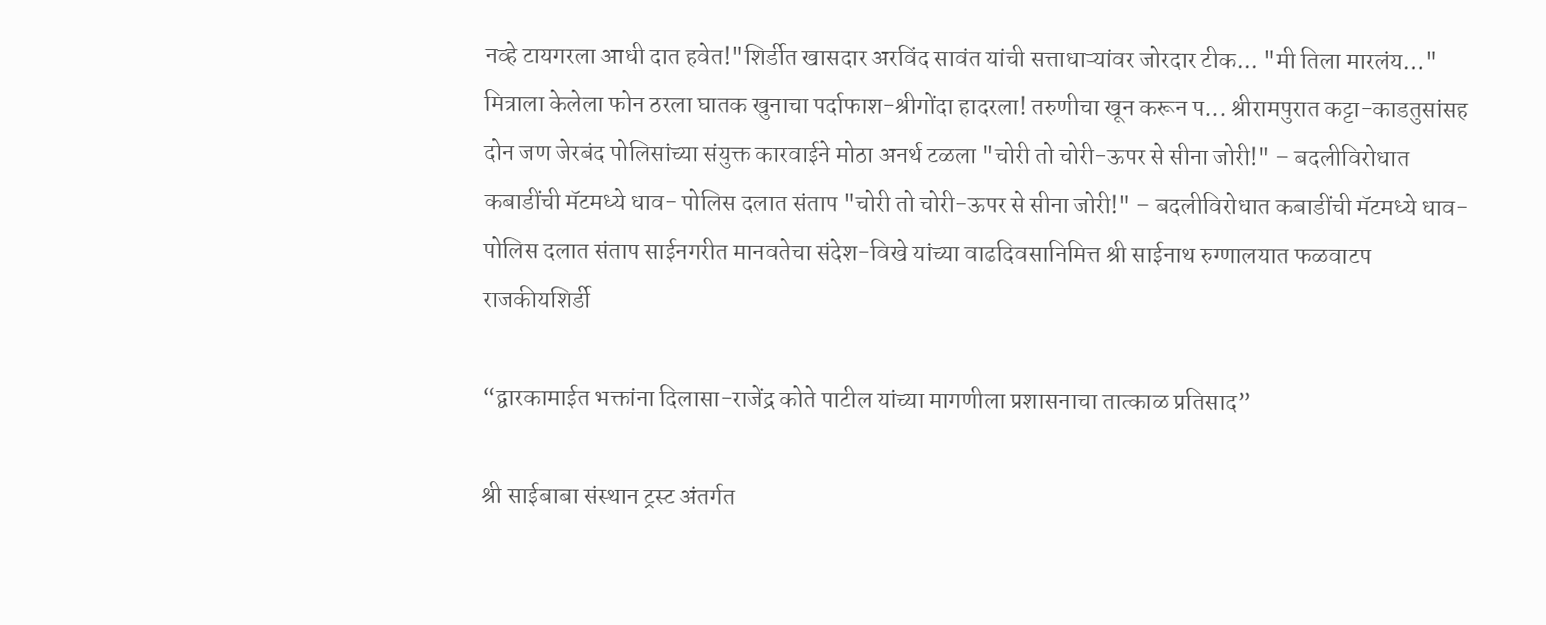नव्हे टायगरला आधी दात हवेत!"शिर्डीत खासदार अरविंद सावंत यांची सत्ताधाऱ्यांवर जोरदार टीक... "मी तिला मारलंय…" मित्राला केलेला फोन ठरला घातक खुनाचा पर्दाफाश-श्रीगोंदा हादरला! तरुणीचा खून करून प... श्रीरामपुरात कट्टा-काडतुसांसह दोन जण जेरबंद पोलिसांच्या संयुक्त कारवाईने मोठा अनर्थ टळला "चोरी तो चोरी-ऊपर से सीना जोरी!" – बदलीविरोधात कबाडींची मॅटमध्ये धाव- पोलिस दलात संताप "चोरी तो चोरी-ऊपर से सीना जोरी!" – बदलीविरोधात कबाडींची मॅटमध्ये धाव-पोलिस दलात संताप साईनगरीत मानवतेचा संदेश-विखे यांच्या वाढदिवसानिमित्त श्री साईनाथ रुग्णालयात फळवाटप
राजकीयशिर्डी

“द्वारकामाईत भक्तांना दिलासा-राजेंद्र कोते पाटील यांच्या मागणीला प्रशासनाचा तात्काळ प्रतिसाद”

श्री साईबाबा संस्थान ट्रस्ट अंतर्गत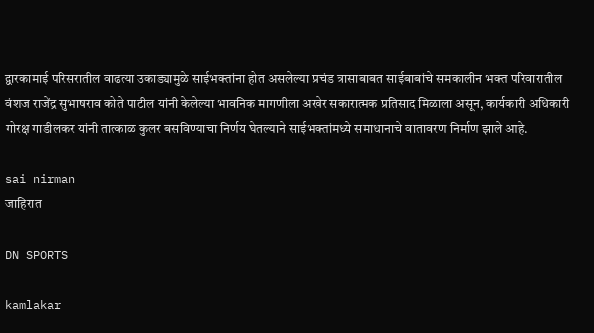द्वारकामाई परिसरातील वाढत्या उकाड्यामुळे साईभक्तांना होत असलेल्या प्रचंड त्रासाबाबत साईबाबांचे समकालीन भक्त परिवारातील वंशज राजेंद्र सुभाषराव कोते पाटील यांनी केलेल्या भावनिक मागणीला अखेर सकारात्मक प्रतिसाद मिळाला असून, कार्यकारी अधिकारी गोरक्ष गाडीलकर यांनी तात्काळ कुलर बसविण्याचा निर्णय घेतल्याने साईभक्तांमध्ये समाधानाचे वातावरण निर्माण झाले आहे.

sai nirman
जाहिरात

DN SPORTS

kamlakar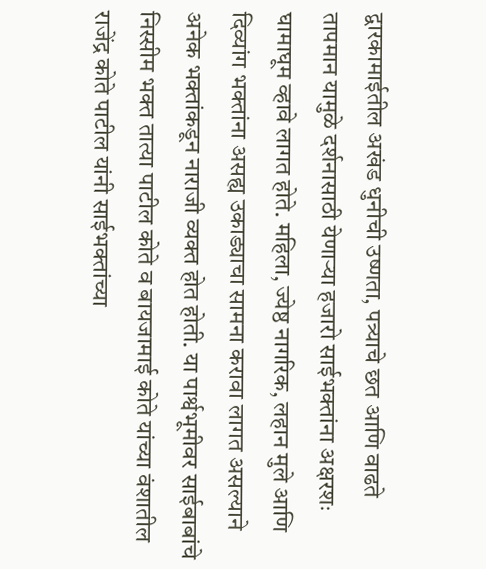द्वारकामाईतील अखंड धुनीची उष्णता, पत्र्याचे छत आणि वाढते तापमान यामुळे दर्शनासाठी येणाऱ्या हजारो साईभक्तांना अक्षरशः घामाघूम व्हावे लागत होते. महिला, ज्येष्ठ नागरिक, लहान मुले आणि दिव्यांग भक्तांना असह्य उकाड्याचा सामना करावा लागत असल्याने अनेक भक्तांकडून नाराजी व्यक्त होत होती. या पार्श्वभूमीवर साईबाबांचे निस्सीम भक्त तात्या पाटील कोते व बायजामाई कोते यांच्या वंशातील राजेंद्र कोते पाटील यांनी साईभक्तांच्या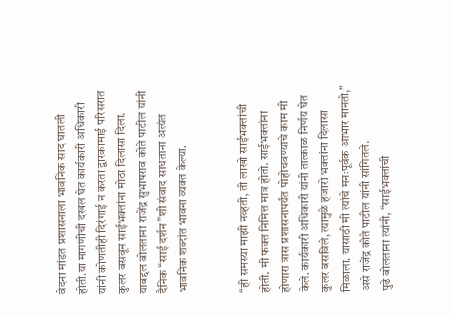वेदना मांडत प्रशासनाला भावनिक साद घातली होती.या मागणीची दखल घेत कार्यकारी अधिकारी यांनी कोणतीही दिरंगाई न करता द्वारकामाई परिसरात कुलर बसवून साईभक्तांना मोठा दिलासा दिला. याबद्दल बोलताना राजेंद्र सुभाषराव कोते पाटील यांनी दैनिक “साई दर्शन”शी संवाद साधताना अत्यंत भावनिक शब्दांत भावना व्यक्त केल्या.


“ही समस्या माझी नव्हती, ती लाखो साईभक्तांची होती. मी फक्त निमित्त मात्र होतो. साईभक्तांना होणारा त्रास प्रशासनापर्यंत पोहोचवण्याचे काम मी केले. कार्यकारी अधिकारी यांनी तात्काळ निर्णय घेत कुलर बसविले, त्यामुळे हजारो भक्तांना दिलासा मिळाला. यासाठी मी त्यांचे मनःपूर्वक आभार मानतो,” असे राजेंद्र कोते पाटील यांनी सांगितले.
पुढे बोलताना त्यांनी, “साईभक्तांची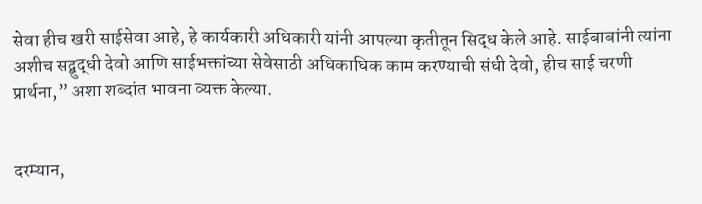सेवा हीच खरी साईसेवा आहे, हे कार्यकारी अधिकारी यांनी आपल्या कृतीतून सिद्ध केले आहे. साईबाबांनी त्यांना अशीच सद्बुद्धी देवो आणि साईभक्तांच्या सेवेसाठी अधिकाधिक काम करण्याची संधी देवो, हीच साई चरणी प्रार्थना,” अशा शब्दांत भावना व्यक्त केल्या.


दरम्यान,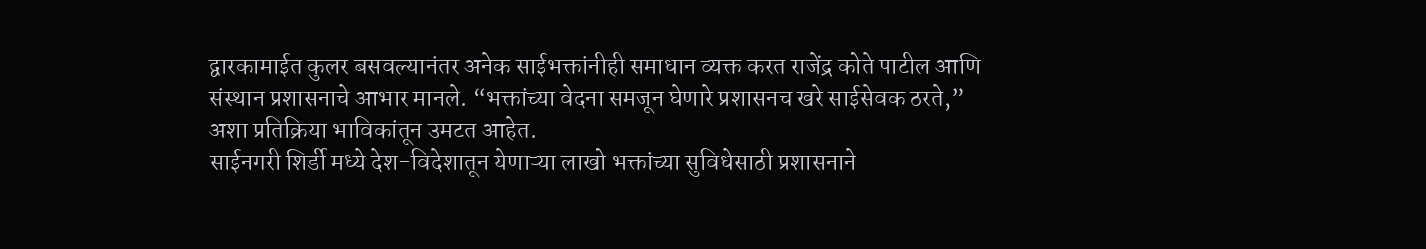द्वारकामाईत कुलर बसवल्यानंतर अनेक साईभक्तांनीही समाधान व्यक्त करत राजेंद्र कोते पाटील आणि संस्थान प्रशासनाचे आभार मानले. “भक्तांच्या वेदना समजून घेणारे प्रशासनच खरे साईसेवक ठरते,” अशा प्रतिक्रिया भाविकांतून उमटत आहेत.
साईनगरी शिर्डी मध्ये देश-विदेशातून येणाऱ्या लाखो भक्तांच्या सुविधेसाठी प्रशासनाने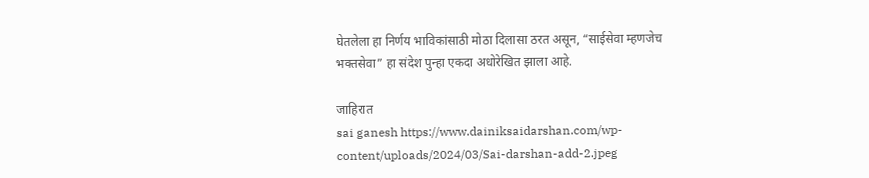घेतलेला हा निर्णय भाविकांसाठी मोठा दिलासा ठरत असून, “साईसेवा म्हणजेच भक्तसेवा” हा संदेश पुन्हा एकदा अधोरेखित झाला आहे.

जाहिरात
sai ganesh https://www.dainiksaidarshan.com/wp-content/uploads/2024/03/Sai-darshan-add-2.jpeg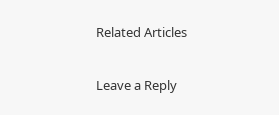Related Articles

Leave a Reply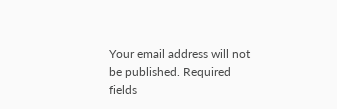Your email address will not be published. Required fields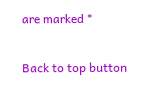are marked *

Back to top button